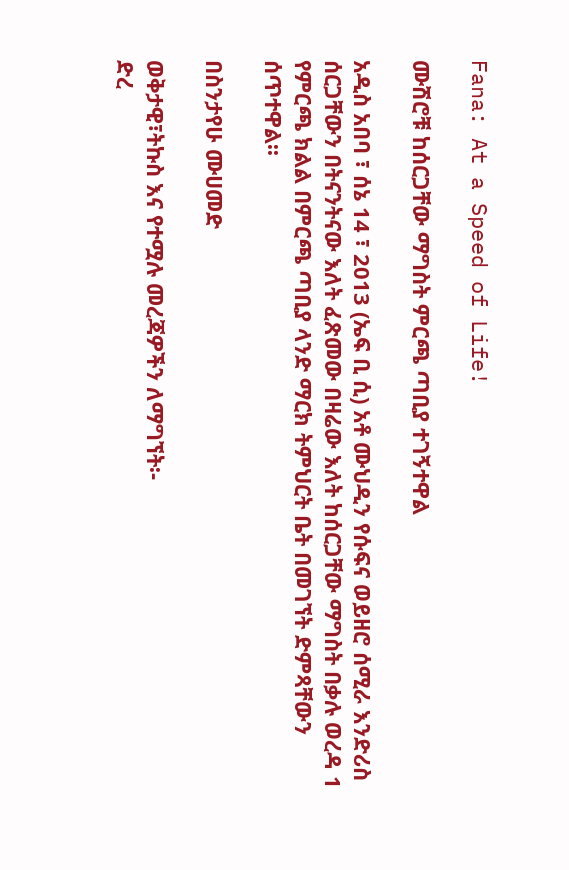Fana: At a Speed of Life!

ሙሽሮቹ ከሰርጋቸው ማግስት ምርጫ ጣቢያ ተገኝተዋል

አዲስ አበባ ፣ ሰኔ 14 ፣ 2013 (ኤፍ ቢ ሲ) አቶ ሙህዲን የሱፍና ወይዘሮ ሰሚራ እንድሪስ ሰርጋቸውን በትናንትናው እለት ፈጽመው በዛሬው እለት ከሰርጋቸው ማግስት በቃሉ ወረዳ 1 የምርጫ ክልል በምርጫ ጣቢያ ላንድ ማርክ ትምህርት ቤት በመገኘት ድምጻቸውን ሰጥተዋል፡፡

በስንታየሁ ሙሀመድ

ወቅታዊ፣ትኩስ እና የተሟሉ መረጃዎችን ለማግኘት፡-
ድረ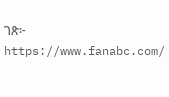ገጽ፦ https://www.fanabc.com/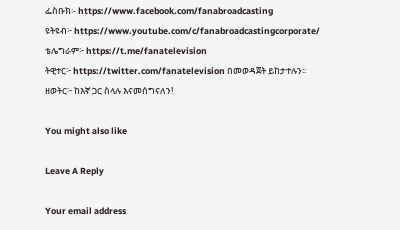ፌስቡክ፡- https://www.facebook.com/fanabroadcasting
ዩትዩብ፦ https://www.youtube.com/c/fanabroadcastingcorporate/
ቴሌግራም፦ https://t.me/fanatelevision
ትዊተር፦ https://twitter.com/fanatelevision በመወዳጀት ይከታተሉን፡፡
ዘወትር፦ ከእኛ ጋር ስላሉ እናመሰግናለን!

You might also like

Leave A Reply

Your email address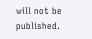will not be published.